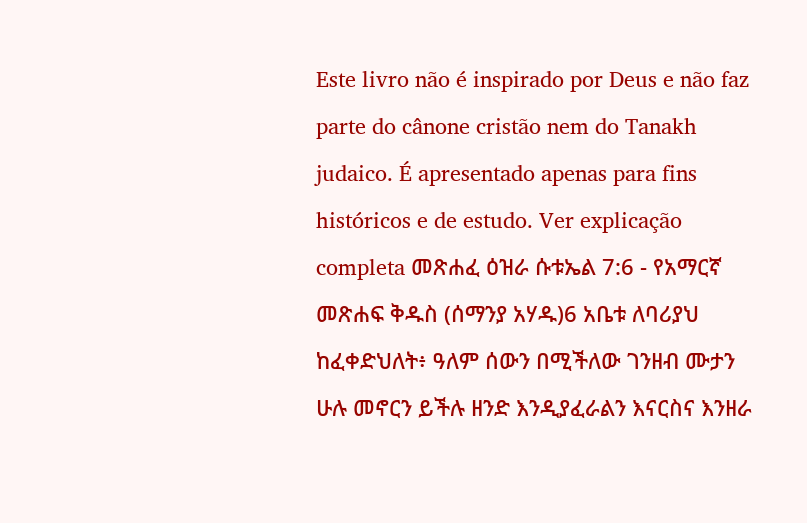Este livro não é inspirado por Deus e não faz parte do cânone cristão nem do Tanakh judaico. É apresentado apenas para fins históricos e de estudo. Ver explicação completa መጽሐፈ ዕዝራ ሱቱኤል 7:6 - የአማርኛ መጽሐፍ ቅዱስ (ሰማንያ አሃዱ)6 አቤቱ ለባሪያህ ከፈቀድህለት፥ ዓለም ሰውን በሚችለው ገንዘብ ሙታን ሁሉ መኖርን ይችሉ ዘንድ እንዲያፈራልን እናርስና እንዘራ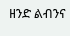ዘንድ ልብንና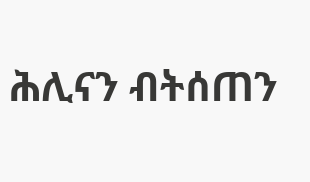ሕሊናን ብትሰጠን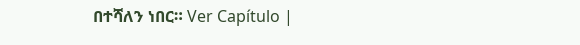በተሻለን ነበር። Ver Capítulo |